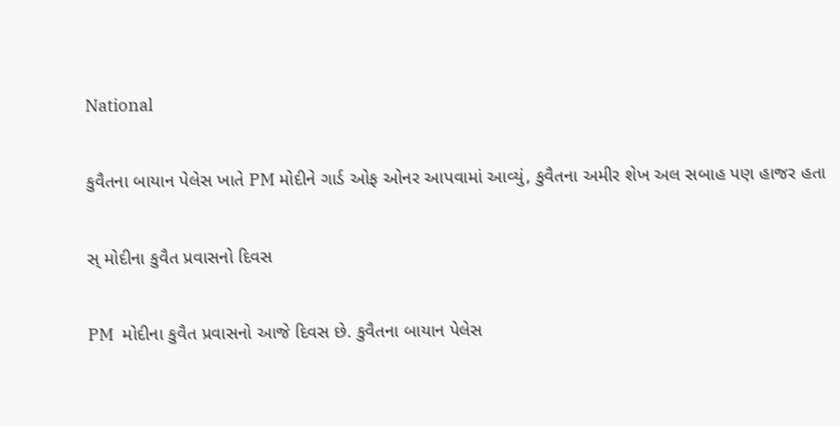National

કુવૈતના બાયાન પેલેસ ખાતે PM મોદીને ગાર્ડ ઓફ ઓનર આપવામાં આવ્યું, કુવૈતના અમીર શેખ અલ સબાહ પણ હાજર હતા

સ્ મોદીના કુવૈત પ્રવાસનો દિવસ

PM  મોદીના કુવૈત પ્રવાસનો આજે દિવસ છે. કુવૈતના બાયાન પેલેસ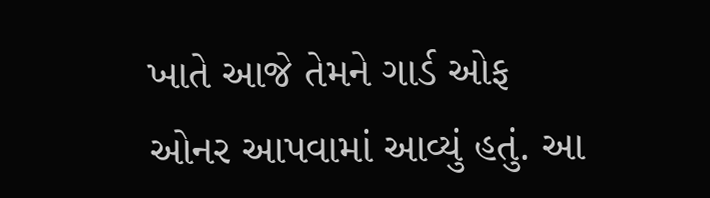ખાતે આજે તેમને ગાર્ડ ઓફ ઓનર આપવામાં આવ્યું હતું. આ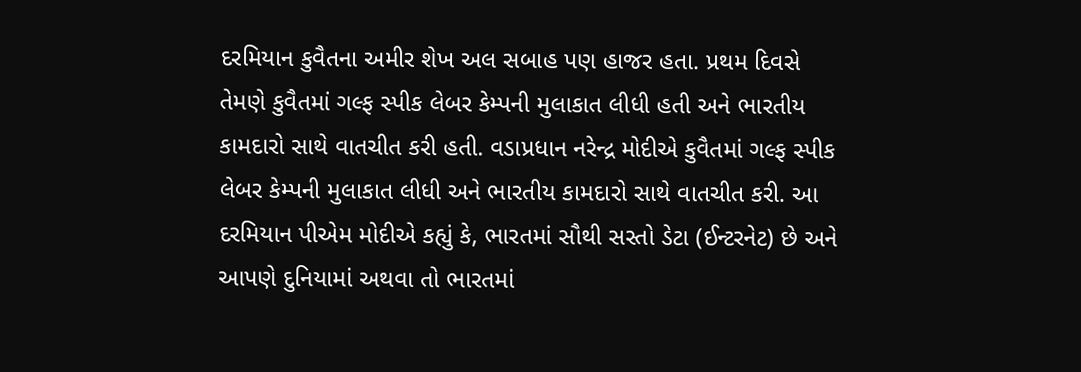દરમિયાન કુવૈતના અમીર શેખ અલ સબાહ પણ હાજર હતા. પ્રથમ દિવસે તેમણે કુવૈતમાં ગલ્ફ સ્પીક લેબર કેમ્પની મુલાકાત લીધી હતી અને ભારતીય કામદારો સાથે વાતચીત કરી હતી. વડાપ્રધાન નરેન્દ્ર મોદીએ કુવૈતમાં ગલ્ફ સ્પીક લેબર કેમ્પની મુલાકાત લીધી અને ભારતીય કામદારો સાથે વાતચીત કરી. આ દરમિયાન પીએમ મોદીએ કહ્યું કે, ભારતમાં સૌથી સસ્તો ડેટા (ઈન્ટરનેટ) છે અને આપણે દુનિયામાં અથવા તો ભારતમાં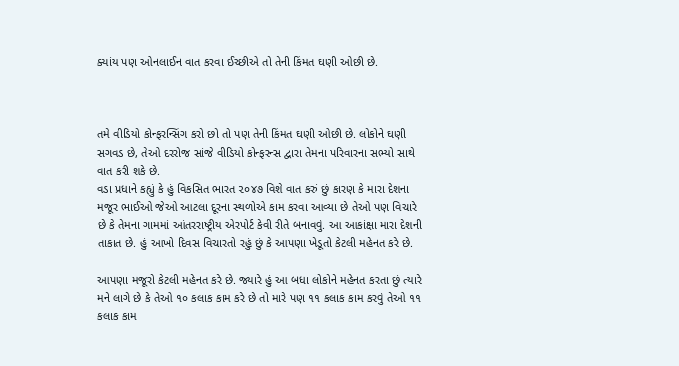ક્યાંય પણ ઓનલાઈન વાત કરવા ઈચ્છીએ તો તેની કિંમત ઘણી ઓછી છે.



તમે વીડિયો કોન્ફરન્સિંગ કરો છો તો પણ તેની કિંમત ઘણી ઓછી છે. લોકોને ઘણી સગવડ છે, તેઓ દરરોજ સાંજે વીડિયો કોન્ફરન્સ દ્વારા તેમના પરિવારના સભ્યો સાથે વાત કરી શકે છે.
વડા પ્રધાને કહ્યું કે હું વિકસિત ભારત ૨૦૪૭ વિશે વાત કરું છું કારણ કે મારા દેશના મજૂર ભાઈઓ જેઓ આટલા દૂરના સ્થળોએ કામ કરવા આવ્યા છે તેઓ પણ વિચારે છે કે તેમના ગામમાં આંતરરાષ્ટ્રીય એરપોર્ટ કેવી રીતે બનાવવું. આ આકાંક્ષા મારા દેશની તાકાત છે. હું આખો દિવસ વિચારતો રહું છું કે આપણા ખેડૂતો કેટલી મહેનત કરે છે.

આપણા મજૂરો કેટલી મહેનત કરે છે. જ્યારે હું આ બધા લોકોને મહેનત કરતા છું ત્યારે મને લાગે છે કે તેઓ ૧૦ કલાક કામ કરે છે તો મારે પણ ૧૧ કલાક કામ કરવું તેઓ ૧૧ કલાક કામ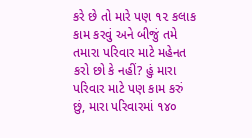કરે છે તો મારે પણ ૧૨ કલાક કામ કરવું અને બીજું તમે તમારા પરિવાર માટે મહેનત કરો છો કે નહીં? હું મારા પરિવાર માટે પણ કામ કરું છું, મારા પરિવારમાં ૧૪૦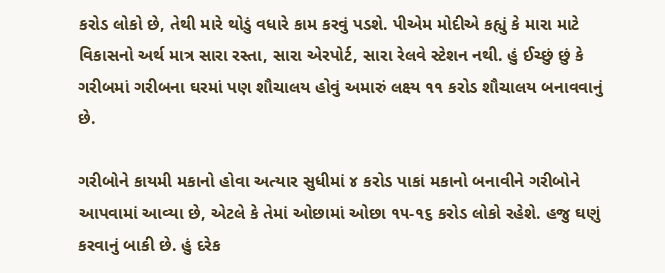કરોડ લોકો છે, તેથી મારે થોડું વધારે કામ કરવું પડશે. પીએમ મોદીએ કહ્યું કે મારા માટે વિકાસનો અર્થ માત્ર સારા રસ્તા, સારા એરપોર્ટ, સારા રેલવે સ્ટેશન નથી. હું ઈચ્છું છું કે ગરીબમાં ગરીબના ઘરમાં પણ શૌચાલય હોવું અમારું લક્ષ્ય ૧૧ કરોડ શૌચાલય બનાવવાનું છે.

ગરીબોને કાયમી મકાનો હોવા અત્યાર સુધીમાં ૪ કરોડ પાકાં મકાનો બનાવીને ગરીબોને આપવામાં આવ્યા છે, એટલે કે તેમાં ઓછામાં ઓછા ૧૫-૧૬ કરોડ લોકો રહેશે. હજુ ઘણું કરવાનું બાકી છે. હું દરેક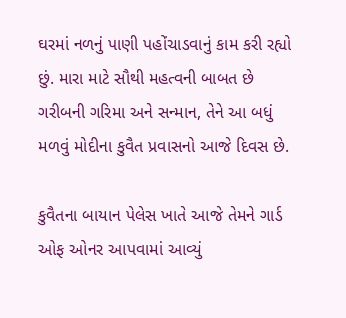ઘરમાં નળનું પાણી પહોંચાડવાનું કામ કરી રહ્યો છું. મારા માટે સૌથી મહત્વની બાબત છે ગરીબની ગરિમા અને સન્માન, તેને આ બધું મળવું મોદીના કુવૈત પ્રવાસનો આજે દિવસ છે.

કુવૈતના બાયાન પેલેસ ખાતે આજે તેમને ગાર્ડ ઓફ ઓનર આપવામાં આવ્યું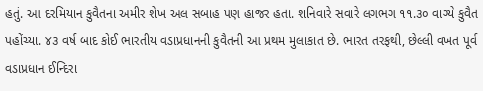હતું. આ દરમિયાન કુવૈતના અમીર શેખ અલ સબાહ પણ હાજર હતા. શનિવારે સવારે લગભગ ૧૧.૩૦ વાગ્યે કુવૈત પહોંચ્યા. ૪૩ વર્ષ બાદ કોઈ ભારતીય વડાપ્રધાનની કુવૈતની આ પ્રથમ મુલાકાત છે. ભારત તરફથી, છેલ્લી વખત પૂર્વ વડાપ્રધાન ઈન્દિરા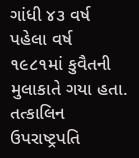ગાંધી ૪૩ વર્ષ પહેલા વર્ષ ૧૯૮૧માં કુવૈતની મુલાકાતે ગયા હતા. તત્કાલિન ઉપરાષ્ટ્રપતિ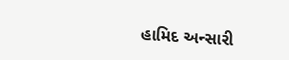હામિદ અન્સારી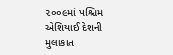૨૦૦૯માં પશ્ચિમ એશિયાઈ દેશની મુલાકાત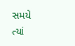સમયે ત્યાં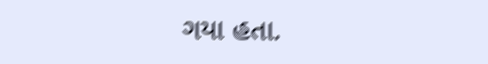ગયા હતા.